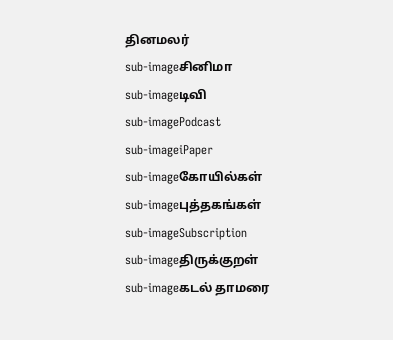தினமலர்
sub-imageசினிமா
sub-imageடிவி
sub-imagePodcast
sub-imageiPaper
sub-imageகோயில்கள்
sub-imageபுத்தகங்கள்
sub-imageSubscription
sub-imageதிருக்குறள்
sub-imageகடல் தாமரை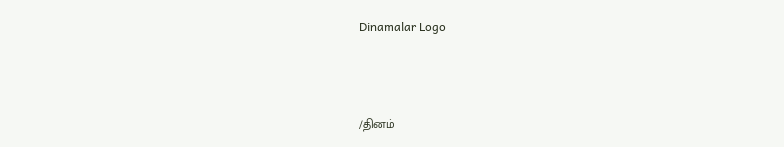Dinamalar Logo



/தினம்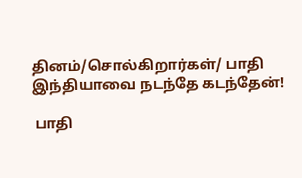தினம்/சொல்கிறார்கள்/ பாதி இந்தியாவை நடந்தே கடந்தேன்!

 பாதி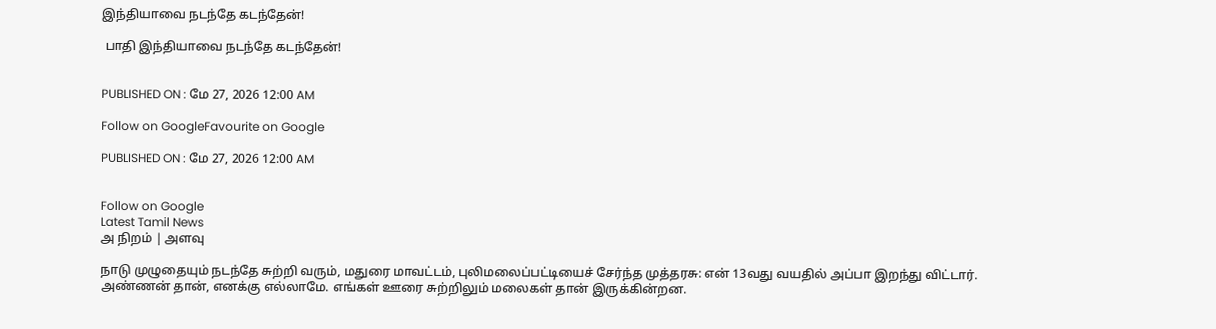இந்தியாவை நடந்தே கடந்தேன்!

 பாதி இந்தியாவை நடந்தே கடந்தேன்!


PUBLISHED ON : மே 27, 2026 12:00 AM

Follow on GoogleFavourite on Google

PUBLISHED ON : மே 27, 2026 12:00 AM


Follow on Google
Latest Tamil News
அ நிறம் | அளவு

நாடு முழுதையும் நடந்தே சுற்றி வரும், மதுரை மாவட்டம், புலிமலைப்பட்டியைச் சேர்ந்த முத்தரசு: என் 13வது வயதில் அப்பா இறந்து விட்டார். அண்ணன் தான், எனக்கு எல்லாமே. எங்கள் ஊரை சுற்றிலும் மலைகள் தான் இருக்கின்றன.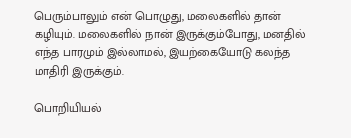பெரும்பாலும் என் பொழுது, மலைகளில் தான் கழியும். மலைகளில் நான் இருக்கும்போது, மனதில் எந்த பாரமும் இல்லாமல், இயற்கையோடு கலந்த மாதிரி இருக்கும்.

பொறியியல்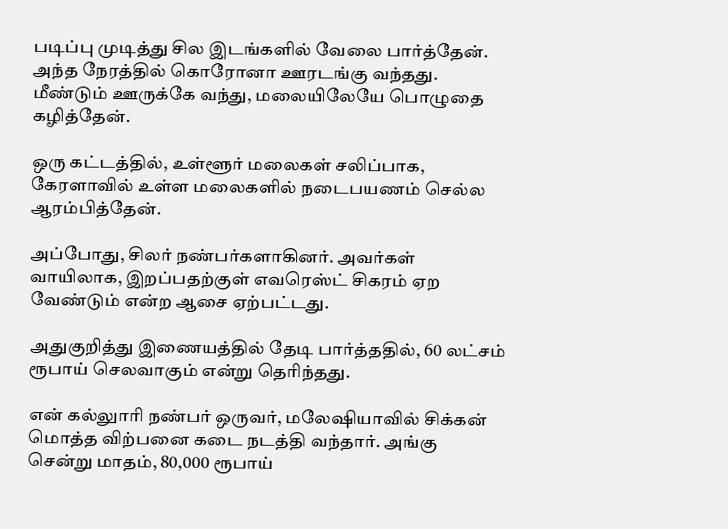படிப்பு முடித்து சில இடங்களில் வேலை பார்த்தேன். அந்த நேரத்தில் கொரோனா ஊரடங்கு வந்தது. மீண்டும் ஊருக்கே வந்து, மலையிலேயே பொழுதை கழித்தேன்.

ஒரு கட்டத்தில், உள்ளூர் மலைகள் சலிப்பாக, கேரளாவில் உள்ள மலைகளில் நடைபயணம் செல்ல ஆரம்பித்தேன்.

அப்போது, சிலர் நண்பர்களாகினர். அவர்கள் வாயிலாக, இறப்பதற்குள் எவரெஸ்ட் சிகரம் ஏற வேண்டும் என்ற ஆசை ஏற்பட்டது.

அதுகுறித்து இணையத்தில் தேடி பார்த்ததில், 60 லட்சம் ரூபாய் செலவாகும் என்று தெரிந்தது.

என் கல்லுாரி நண்பர் ஒருவர், மலேஷியாவில் சிக்கன் மொத்த விற்பனை கடை நடத்தி வந்தார். அங்கு சென்று மாதம், 80,000 ரூபாய்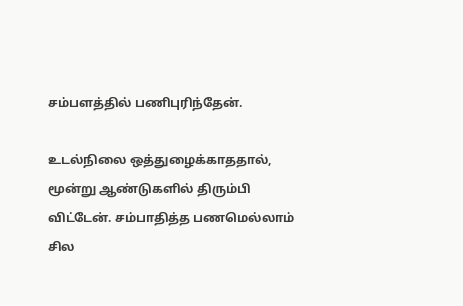சம்பளத்தில் பணிபுரிந்தேன்.

உடல்நிலை ஒத்துழைக்காததால், மூன்று ஆண்டுகளில் திரும்பி விட்டேன். சம்பாதித்த பணமெல்லாம் சில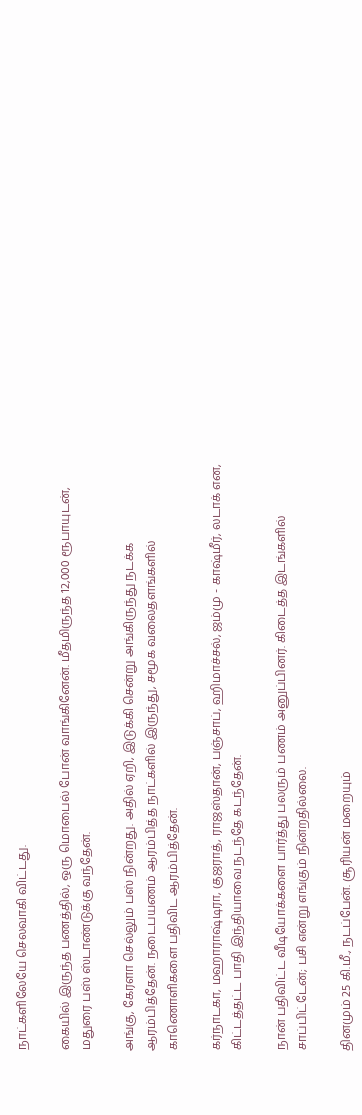நாட்களிலேயே செலவாகி விட்டது.

கையில் இருந்த பணத்தில், ஒரு மொபைல் போன் வாங்கினேன். மீதமிருந்த 12,000 ரூபாயுடன், மதுரை பஸ் ஸ்டாண்டுக்கு வந்தேன்.

அங்கு, கேரளா செல்லும் பஸ் நின்றது. அதில் ஏறி, இடுக்கி சென்று அங்கிருந்து நடக்க ஆரம்பித்தேன். நடைபயணம் ஆரம்பித்த நாட்களில் இருந்து, சமூக வலைதளங்களில் காணொளிகளை பதிவிட ஆரம்பித்தேன்.

கர்நாடகா, மஹாராஷ்டிரா, குஜராத், ராஜஸ்தான், பஞ்சாப், ஹிமாச்சல், ஜம்மு - காஷ்மீர், லடாக் என, கிட்டத்தட்ட பாதி இந்தியாவை நடந்தே கடந்தேன்.

நான் பதிவிட்ட வீடியோக்களை பார்த்து பலரும் பணம் அனுப்பினர். கிடைத்த இடங்களில் சாப்பிட்டேன்; பசி என்று எங்கும் நின்றதில்லை.

தினமும் 25 கி.மீ., நடப்பேன். சூரியன் மறையும்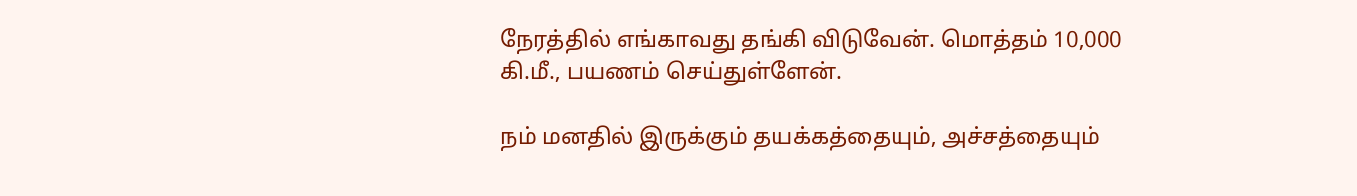நேரத்தில் எங்காவது தங்கி விடுவேன். மொத்தம் 10,000 கி.மீ., பயணம் செய்துள்ளேன்.

நம் மனதில் இருக்கும் தயக்கத்தையும், அச்சத்தையும்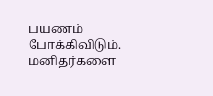பயணம் போக்கிவிடும். மனிதர்களை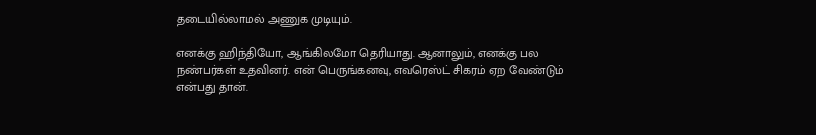தடையில்லாமல் அணுக முடியும்.

எனக்கு ஹிந்தியோ, ஆங்கிலமோ தெரியாது. ஆனாலும், எனக்கு பல நண்பர்கள் உதவினர். என் பெருங்கனவு, எவரெஸ்ட் சிகரம் ஏற வேண்டும் என்பது தான்.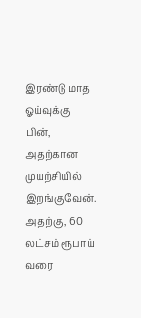இரண்டு மாத ஓய்வுக்கு பின், அதற்கான முயற்சியில் இறங்குவேன். அதற்கு, 60 லட்சம் ரூபாய் வரை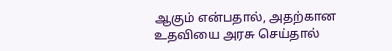ஆகும் என்பதால், அதற்கான உதவியை அரசு செய்தால்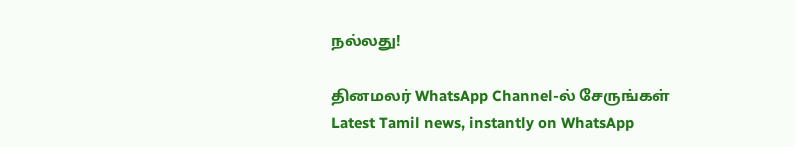நல்லது!

தினமலர் WhatsApp Channel-ல் சேருங்கள்
Latest Tamil news, instantly on WhatsApp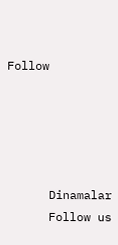Follow





      Dinamalar
      Follow us